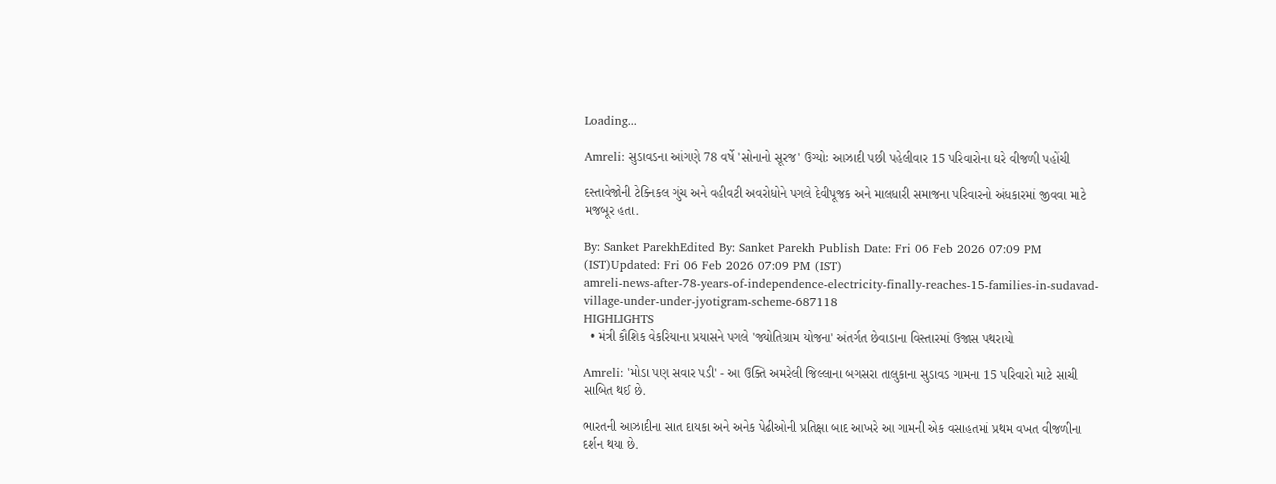Loading...

Amreli: સુડાવડના આંગણે 78 વર્ષે 'સોનાનો સૂરજ' ઉગ્યોઃ આઝાદી પછી પહેલીવાર 15 પરિવારોના ઘરે વીજળી પહોંચી

દસ્તાવેજોની ટેક્નિકલ ગુંચ અને વહીવટી અવરોધોને પગલે દેવીપૂજક અને માલધારી સમાજના પરિવારનો અંધકારમાં જીવવા માટે મજબૂર હતા.

By: Sanket ParekhEdited By: Sanket Parekh Publish Date: Fri 06 Feb 2026 07:09 PM (IST)Updated: Fri 06 Feb 2026 07:09 PM (IST)
amreli-news-after-78-years-of-independence-electricity-finally-reaches-15-families-in-sudavad-village-under-under-jyotigram-scheme-687118
HIGHLIGHTS
  • મંત્રી કૌશિક વેકરિયાના પ્રયાસને પગલે 'જ્યોતિગ્રામ યોજના' અંતર્ગત છેવાડાના વિસ્તારમાં ઉજાસ પથરાયો

Amreli: 'મોડા પણ સવાર પડી' - આ ઉક્તિ અમરેલી જિલ્લાના બગસરા તાલુકાના સુડાવડ ગામના 15 પરિવારો માટે સાચી સાબિત થઈ છે.

ભારતની આઝાદીના સાત દાયકા અને અનેક પેઢીઓની પ્રતિક્ષા બાદ આખરે આ ગામની એક વસાહતમાં પ્રથમ વખત વીજળીના દર્શન થયા છે.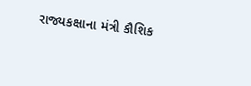રાજ્યકક્ષાના મંત્રી કૌશિક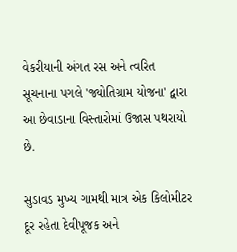વેકરીયાની અંગત રસ અને ત્વરિત સૂચનાના પગલે 'જ્યોતિગ્રામ યોજના' દ્વારા આ છેવાડાના વિસ્તારોમાં ઉજાસ પથરાયો છે.

સુડાવડ મુખ્ય ગામથી માત્ર એક કિલોમીટર દૂર રહેતા દેવીપૂજક અને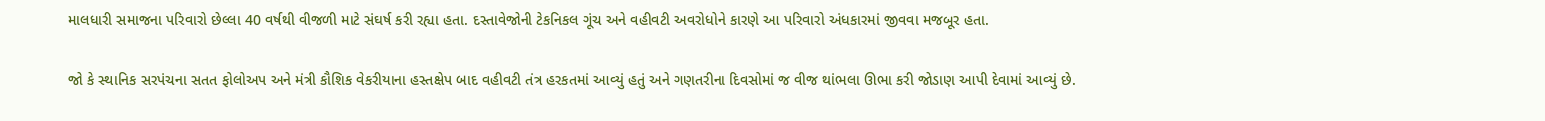માલધારી સમાજના પરિવારો છેલ્લા 40 વર્ષથી વીજળી માટે સંઘર્ષ કરી રહ્યા હતા. દસ્તાવેજોની ટેકનિકલ ગૂંચ અને વહીવટી અવરોધોને કારણે આ પરિવારો અંધકારમાં જીવવા મજબૂર હતા.

જો કે સ્થાનિક સરપંચના સતત ફોલોઅપ અને મંત્રી કૌશિક વેકરીયાના હસ્તક્ષેપ બાદ વહીવટી તંત્ર હરકતમાં આવ્યું હતું અને ગણતરીના દિવસોમાં જ વીજ થાંભલા ઊભા કરી જોડાણ આપી દેવામાં આવ્યું છે.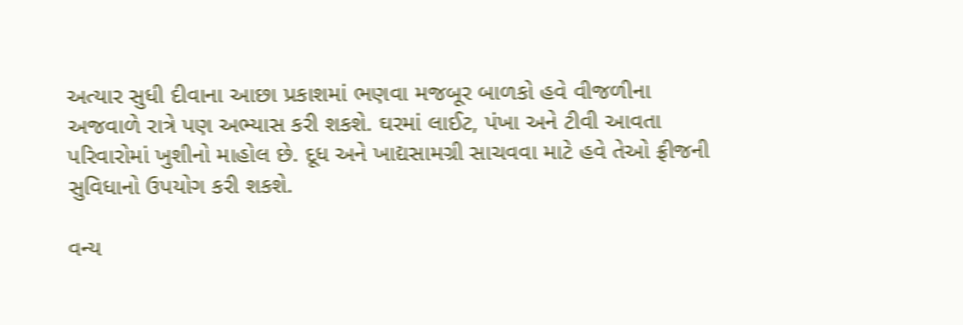અત્યાર સુધી દીવાના આછા પ્રકાશમાં ભણવા મજબૂર બાળકો હવે વીજળીના અજવાળે રાત્રે પણ અભ્યાસ કરી શકશે. ઘરમાં લાઈટ, પંખા અને ટીવી આવતા પરિવારોમાં ખુશીનો માહોલ છે. દૂધ અને ખાદ્યસામગ્રી સાચવવા માટે હવે તેઓ ફ્રીજની સુવિધાનો ઉપયોગ કરી શકશે.

વન્ય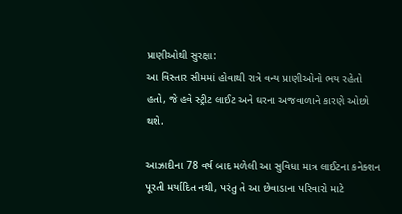પ્રાણીઓથી સુરક્ષા:
આ વિસ્તાર સીમમાં હોવાથી રાત્રે વન્ય પ્રાણીઓનો ભય રહેતો હતો, જે હવે સ્ટ્રીટ લાઈટ અને ઘરના અજવાળાને કારણે ઓછો થશે.

આઝાદીના 78 વર્ષ બાદ મળેલી આ સુવિધા માત્ર લાઈટના કનેક્શન પૂરતી મર્યાદિત નથી, પરંતુ તે આ છેવાડાના પરિવારો માટે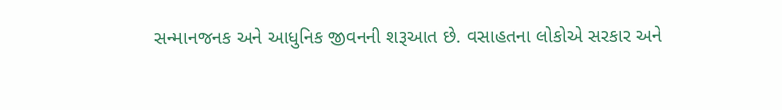સન્માનજનક અને આધુનિક જીવનની શરૂઆત છે. વસાહતના લોકોએ સરકાર અને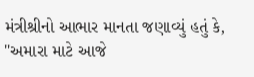મંત્રીશ્રીનો આભાર માનતા જણાવ્યું હતું કે, "અમારા માટે આજે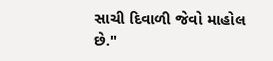સાચી દિવાળી જેવો માહોલ છે."